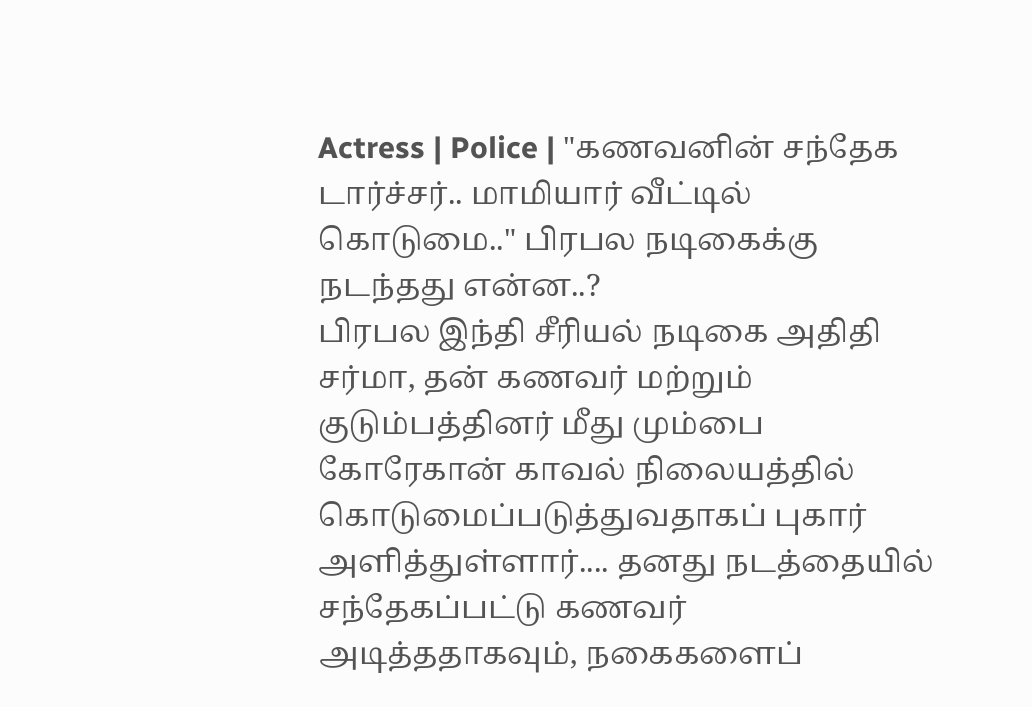Actress | Police | "கணவனின் சந்தேக டார்ச்சர்.. மாமியார் வீட்டில் கொடுமை.." பிரபல நடிகைக்கு நடந்தது என்ன..?
பிரபல இந்தி சீரியல் நடிகை அதிதி சர்மா, தன் கணவர் மற்றும் குடும்பத்தினர் மீது மும்பை கோரேகான் காவல் நிலையத்தில் கொடுமைப்படுத்துவதாகப் புகார் அளித்துள்ளார்.... தனது நடத்தையில் சந்தேகப்பட்டு கணவர் அடித்ததாகவும், நகைகளைப்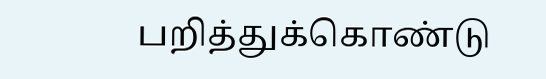பறித்துக்கொண்டு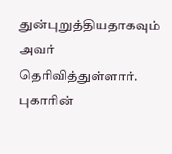துன்புறுத்தியதாகவும் அவர் தெரிவித்துள்ளார். புகாரின்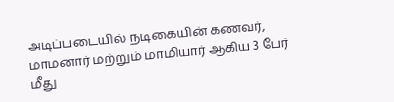அடிப்படையில் நடிகையின் கணவர், மாமனார் மற்றும் மாமியார் ஆகிய 3 பேர் மீது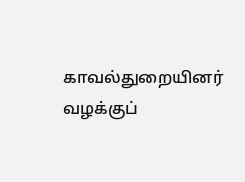காவல்துறையினர் வழக்குப்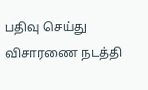பதிவு செய்து விசாரணை நடத்தி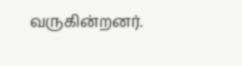வருகின்றனர்.